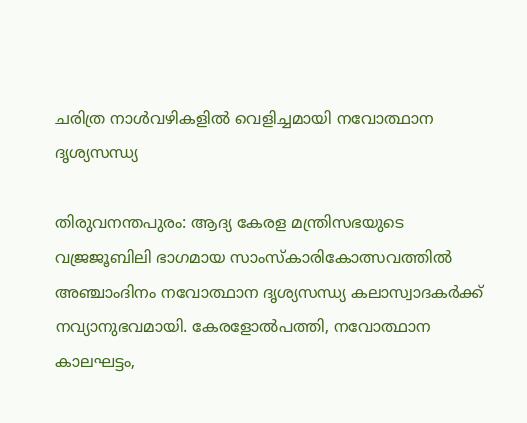ചരിത്ര നാൾവഴികളിൽ വെളിച്ചമായി നവോത്ഥാന ദൃശ്യസന്ധ്യ

തിരുവനന്തപുരം: ആദ്യ കേരള മന്ത്രിസഭയുടെ വജ്രജൂബിലി ഭാഗമായ സാംസ്കാരികോത്സവത്തിൽ അഞ്ചാംദിനം നവോത്ഥാന ദൃശ്യസന്ധ്യ കലാസ്വാദകർക്ക് നവ്യാനുഭവമായി. കേരളോൽപത്തി, നവോത്ഥാന കാലഘട്ടം,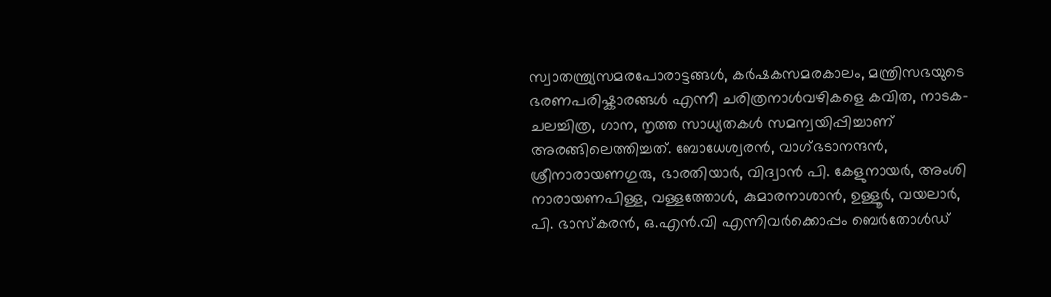സ്വാതന്ത്ര്യസമരപോരാട്ടങ്ങൾ, കർഷകസമരകാലം, മന്ത്രിസഭയുടെ ഭരണപരിഷ്കാരങ്ങൾ എന്നീ ചരിത്രനാൾവഴികളെ കവിത, നാടക-ചലച്ചിത്ര, ഗാന, നൃത്ത സാധ്യതകൾ സമന്വയിപ്പിച്ചാണ് അരങ്ങിലെത്തിച്ചത്. ബോധേശ്വരൻ, വാഗ്ഭടാനന്ദൻ, ശ്രീനാരായണഗുരു, ഭാരതിയാർ, വിദ്വാൻ പി. കേളുനായർ, അംശി നാരായണപിള്ള, വള്ളത്തോൾ, കുമാരനാശാൻ, ഉള്ളൂർ, വയലാർ, പി. ഭാസ്കരൻ, ഒ.എൻ.വി എന്നിവർക്കൊപ്പം ബെർതോൾഡ്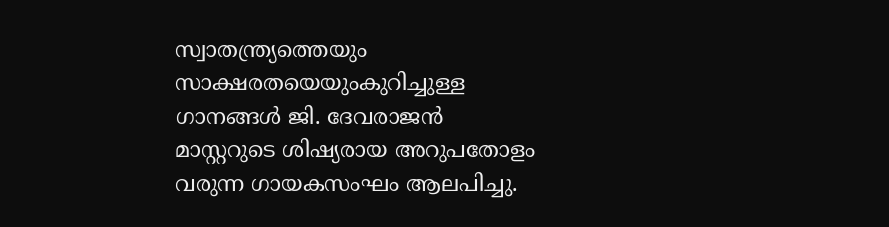സ്വാതന്ത്ര്യത്തെയും സാക്ഷരതയെയുംകുറിച്ചുള്ള ഗാനങ്ങൾ ജി. ദേവരാജൻ മാസ്റ്ററുടെ ശിഷ്യരായ അറുപതോളം വരുന്ന ഗായകസംഘം ആലപിച്ചു.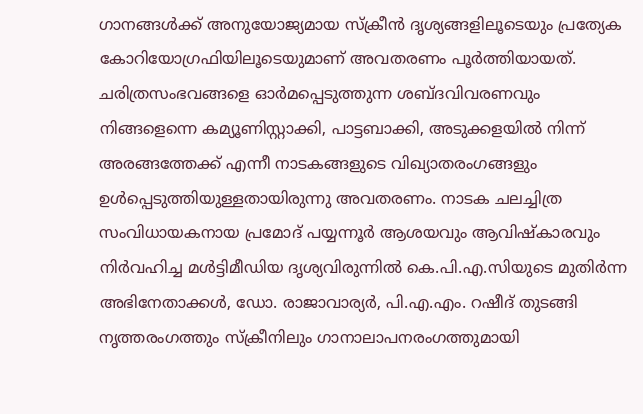ഗാനങ്ങൾക്ക് അനുയോജ്യമായ സ്ക്രീൻ ദൃശ്യങ്ങളിലൂടെയും പ്രത്യേക കോറിയോഗ്രഫിയിലൂടെയുമാണ് അവതരണം പൂർത്തിയായത്. ചരിത്രസംഭവങ്ങളെ ഓർമപ്പെടുത്തുന്ന ശബ്ദവിവരണവും നിങ്ങളെന്നെ കമ്യൂണിസ്റ്റാക്കി, പാട്ടബാക്കി, അടുക്കളയിൽ നിന്ന് അരങ്ങത്തേക്ക് എന്നീ നാടകങ്ങളുടെ വിഖ്യാതരംഗങ്ങളും ഉൾപ്പെടുത്തിയുള്ളതായിരുന്നു അവതരണം. നാടക ചലച്ചിത്ര സംവിധായകനായ പ്രമോദ് പയ്യന്നൂർ ആശയവും ആവിഷ്കാരവും നിർവഹിച്ച മൾട്ടിമീഡിയ ദൃശ്യവിരുന്നിൽ കെ.പി.എ.സിയുടെ മുതിർന്ന അഭിനേതാക്കൾ, ഡോ. രാജാവാര്യർ, പി.എ.എം. റഷീദ് തുടങ്ങി നൃത്തരംഗത്തും സ്ക്രീനിലും ഗാനാലാപനരംഗത്തുമായി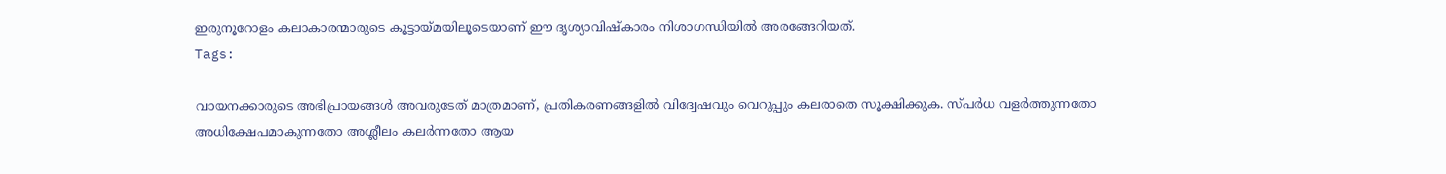ഇരുനൂറോളം കലാകാരന്മാരുടെ കൂട്ടായ്മയിലൂടെയാണ് ഈ ദൃശ്യാവിഷ്കാരം നിശാഗന്ധിയിൽ അരങ്ങേറിയത്.
Tags:

വായനക്കാരുടെ അഭിപ്രായങ്ങള്‍ അവരുടേത് മാത്രമാണ്, പ്രതികരണങ്ങളിൽ വിദ്വേഷവും വെറുപ്പും കലരാതെ സൂക്ഷിക്കുക. സ്പർധ വളർത്തുന്നതോ അധിക്ഷേപമാകുന്നതോ അശ്ലീലം കലർന്നതോ ആയ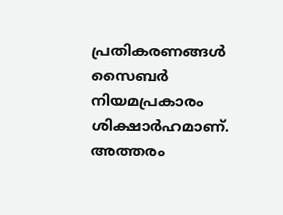പ്രതികരണങ്ങൾ സൈബർ നിയമപ്രകാരം ശിക്ഷാർഹമാണ്. അത്തരം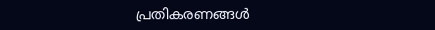പ്രതികരണങ്ങൾ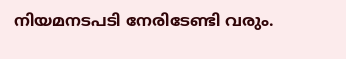നിയമനടപടി നേരിടേണ്ടി വരും.